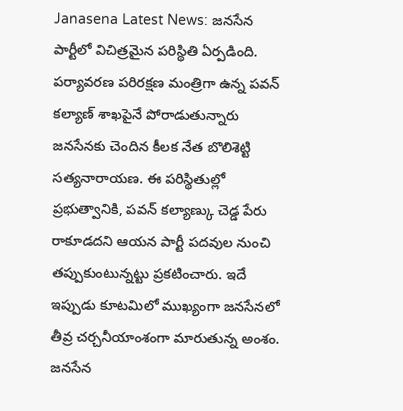Janasena Latest News: జనసేన పార్టీలో విచిత్రమైన పరిస్థితి ఏర్పడింది. పర్యావరణ పరిరక్షణ మంత్రిగా ఉన్న పవన్ కల్యాణ్ శాఖపైనే పోరాడుతున్నారు జనసేనకు చెందిన కీలక నేత బొలిశెట్టి సత్యనారాయణ. ఈ పరిస్థితుల్లో ప్రభుత్వానికి, పవన్ కల్యాణ్కు చెడ్డ పేరు రాకూడదని ఆయన పార్టీ పదవుల నుంచి తప్పుకుంటున్నట్టు ప్రకటించారు. ఇదే ఇప్పుడు కూటమిలో ముఖ్యంగా జనసేనలో తీవ్ర చర్చనీయాంశంగా మారుతున్న అంశం.
జనసేన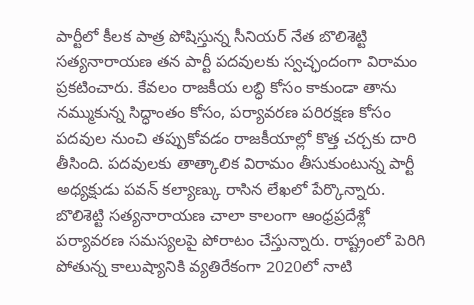పార్టీలో కీలక పాత్ర పోషిస్తున్న సీనియర్ నేత బొలిశెట్టి సత్యనారాయణ తన పార్టీ పదవులకు స్వచ్ఛందంగా విరామం ప్రకటించారు. కేవలం రాజకీయ లబ్ధి కోసం కాకుండా తాను నమ్ముకున్న సిద్ధాంతం కోసం, పర్యావరణ పరిరక్షణ కోసం పదవుల నుంచి తప్పుకోవడం రాజకీయాల్లో కొత్త చర్చకు దారి తీసింది. పదవులకు తాత్కాలిక విరామం తీసుకుంటున్న పార్టీ అధ్యక్షుడు పవన్ కల్యాణ్కు రాసిన లేఖలో పేర్కొన్నారు.
బొలిశెట్టి సత్యనారాయణ చాలా కాలంగా ఆంధ్రప్రదేశ్లో పర్యావరణ సమస్యలపై పోరాటం చేస్తున్నారు. రాష్ట్రంలో పెరిగి పోతున్న కాలుష్యానికి వ్యతిరేకంగా 2020లో నాటి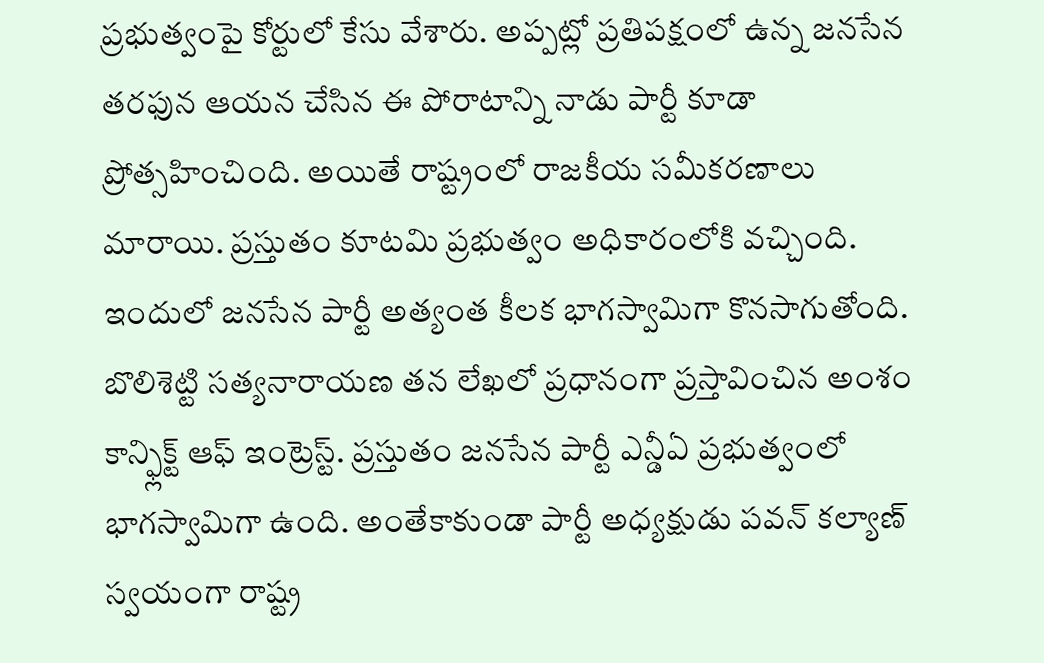ప్రభుత్వంపై కోర్టులో కేసు వేశారు. అప్పట్లో ప్రతిపక్షంలో ఉన్న జనసేన తరఫున ఆయన చేసిన ఈ పోరాటాన్ని నాడు పార్టీ కూడా ప్రోత్సహించింది. అయితే రాష్ట్రంలో రాజకీయ సమీకరణాలు మారాయి. ప్రస్తుతం కూటమి ప్రభుత్వం అధికారంలోకి వచ్చింది. ఇందులో జనసేన పార్టీ అత్యంత కీలక భాగస్వామిగా కొనసాగుతోంది.
బొలిశెట్టి సత్యనారాయణ తన లేఖలో ప్రధానంగా ప్రస్తావించిన అంశం కాన్ఫ్లిక్ట్ ఆఫ్ ఇంట్రెస్ట్. ప్రస్తుతం జనసేన పార్టీ ఎన్డీఏ ప్రభుత్వంలో భాగస్వామిగా ఉంది. అంతేకాకుండా పార్టీ అధ్యక్షుడు పవన్ కల్యాణ్ స్వయంగా రాష్ట్ర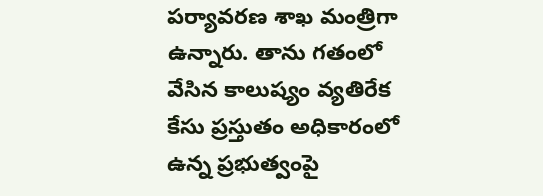పర్యావరణ శాఖ మంత్రిగా ఉన్నారు. తాను గతంలో వేసిన కాలుష్యం వ్యతిరేక కేసు ప్రస్తుతం అధికారంలో ఉన్న ప్రభుత్వంపై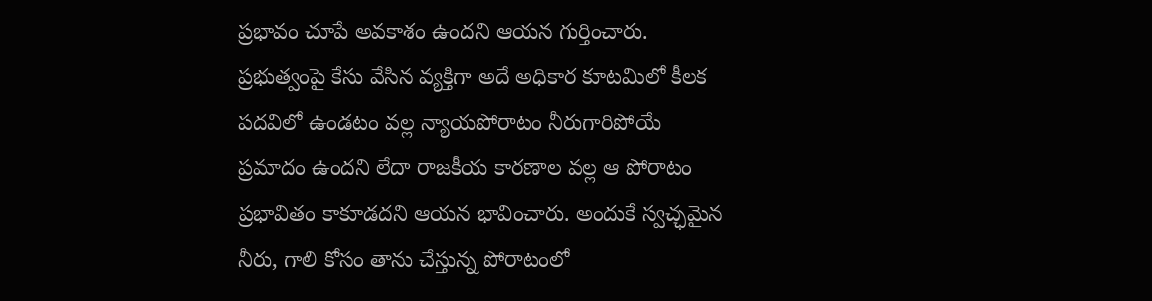ప్రభావం చూపే అవకాశం ఉందని ఆయన గుర్తించారు.
ప్రభుత్వంపై కేసు వేసిన వ్యక్తిగా అదే అధికార కూటమిలో కీలక పదవిలో ఉండటం వల్ల న్యాయపోరాటం నీరుగారిపోయే ప్రమాదం ఉందని లేదా రాజకీయ కారణాల వల్ల ఆ పోరాటం ప్రభావితం కాకూడదని ఆయన భావించారు. అందుకే స్వచ్ఛమైన నీరు, గాలి కోసం తాను చేస్తున్న పోరాటంలో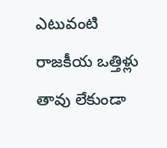ఎటువంటి రాజకీయ ఒత్తిళ్లు తావు లేకుండా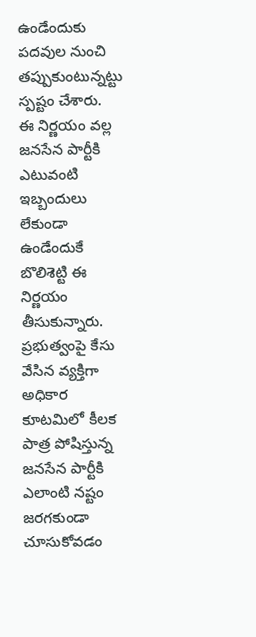ఉండేందుకు పదవుల నుంచి తప్పుకుంటున్నట్టు స్పష్టం చేశారు.
ఈ నిర్ణయం వల్ల జనసేన పార్టీకి ఎటువంటి ఇబ్బందులు లేకుండా ఉండేందుకే బొలిశెట్టి ఈ నిర్ణయం తీసుకున్నారు. ప్రభుత్వంపై కేసు వేసిన వ్యక్తిగా అధికార కూటమిలో కీలక పాత్ర పోషిస్తున్న జనసేన పార్టీకి ఎలాంటి నష్టం జరగకుండా చూసుకోవడం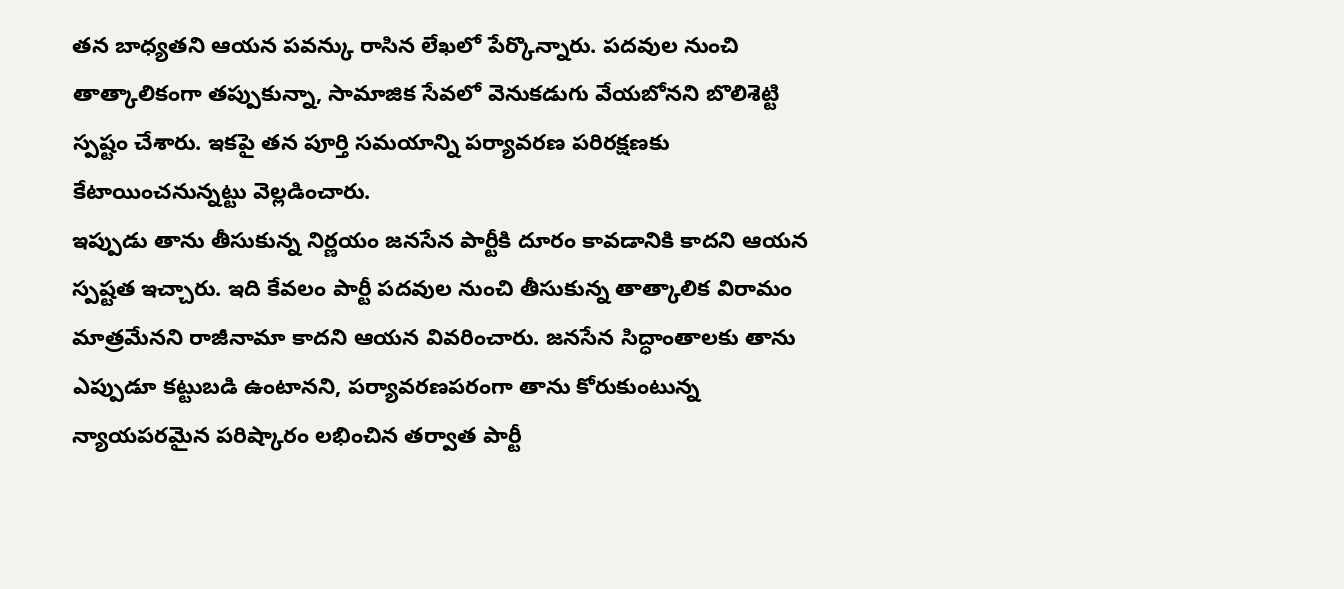తన బాధ్యతని ఆయన పవన్కు రాసిన లేఖలో పేర్కొన్నారు. పదవుల నుంచి తాత్కాలికంగా తప్పుకున్నా, సామాజిక సేవలో వెనుకడుగు వేయబోనని బొలిశెట్టి స్పష్టం చేశారు. ఇకపై తన పూర్తి సమయాన్ని పర్యావరణ పరిరక్షణకు కేటాయించనున్నట్టు వెల్లడించారు.
ఇప్పుడు తాను తీసుకున్న నిర్ణయం జనసేన పార్టీకి దూరం కావడానికి కాదని ఆయన స్పష్టత ఇచ్చారు. ఇది కేవలం పార్టీ పదవుల నుంచి తీసుకున్న తాత్కాలిక విరామం మాత్రమేనని రాజీనామా కాదని ఆయన వివరించారు. జనసేన సిద్ధాంతాలకు తాను ఎప్పుడూ కట్టుబడి ఉంటానని, పర్యావరణపరంగా తాను కోరుకుంటున్న న్యాయపరమైన పరిష్కారం లభించిన తర్వాత పార్టీ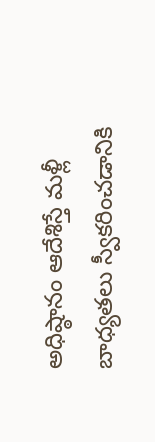అధిష్ఠానం ఆదేశిస్తే మళ్లీ బాధ్యతలు స్వీకరించడానికి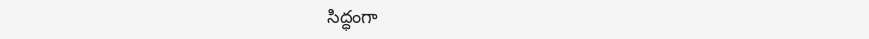సిద్ధంగా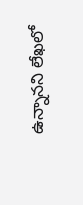ఉన్నానని లేఖలో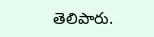తెలిపారు.